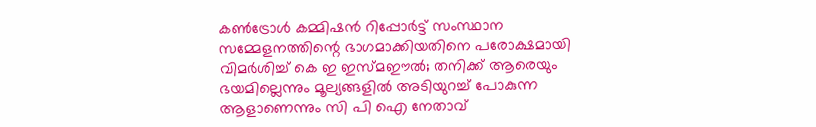കണ്‍ട്രോള്‍ കമ്മിഷന്‍ റിപ്പോര്‍ട്ട് സംസ്ഥാന സമ്മേളനത്തിന്റെ ഭാഗമാക്കിയതിനെ പരോക്ഷമായി വിമര്‍ശിച്ച് കെ ഇ ഇസ്മഈല്‍; തനിക്ക് ആരെയും ഭയമില്ലെന്നും മൂല്യങ്ങളില്‍ അടിയുറച്ച് പോകുന്ന ആളാണെന്നും സി പി ഐ നേതാവ്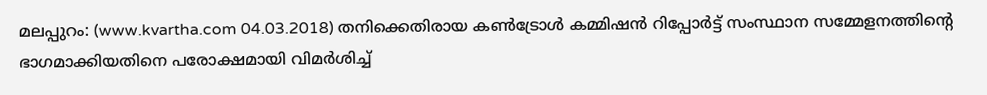മലപ്പുറം: (www.kvartha.com 04.03.2018) തനിക്കെതിരായ കണ്‍ട്രോള്‍ കമ്മിഷന്‍ റിപ്പോര്‍ട്ട് സംസ്ഥാന സമ്മേളനത്തിന്റെ ഭാഗമാക്കിയതിനെ പരോക്ഷമായി വിമര്‍ശിച്ച്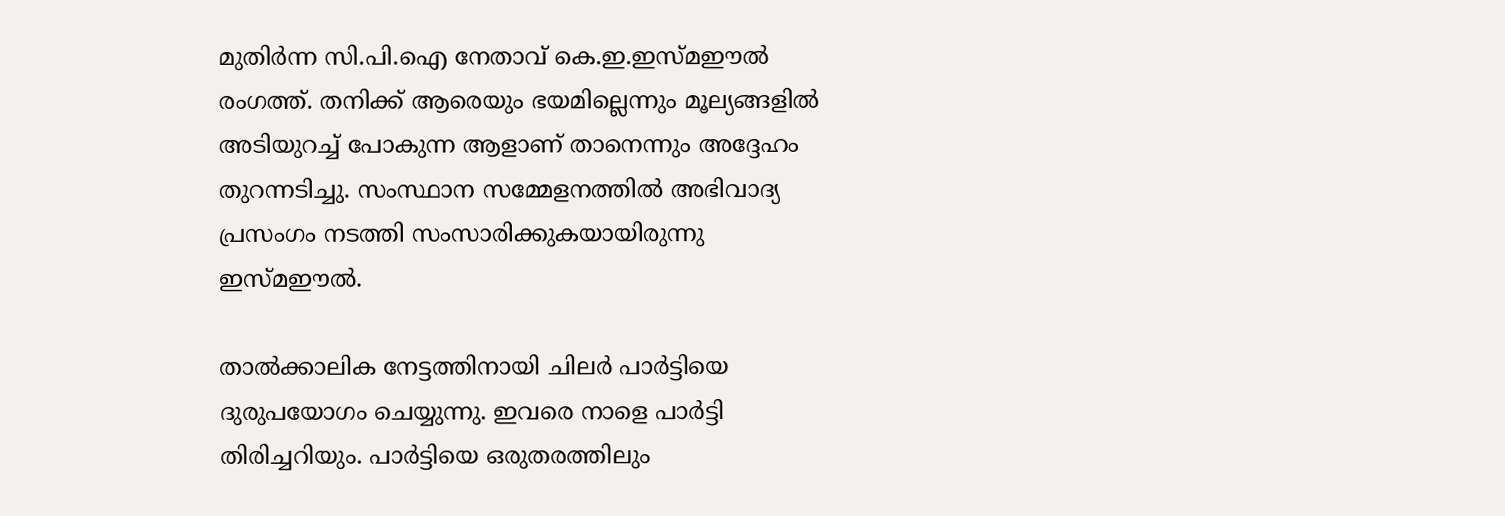മുതിര്‍ന്ന സി.പി.ഐ നേതാവ് കെ.ഇ.ഇസ്മഈല്‍ രംഗത്ത്. തനിക്ക് ആരെയും ഭയമില്ലെന്നും മൂല്യങ്ങളില്‍ അടിയുറച്ച് പോകുന്ന ആളാണ് താനെന്നും അദ്ദേഹം തുറന്നടിച്ചു. സംസ്ഥാന സമ്മേളനത്തില്‍ അഭിവാദ്യ പ്രസംഗം നടത്തി സംസാരിക്കുകയായിരുന്നു ഇസ്മഈല്‍.

താല്‍ക്കാലിക നേട്ടത്തിനായി ചിലര്‍ പാര്‍ട്ടിയെ ദുരുപയോഗം ചെയ്യുന്നു. ഇവരെ നാളെ പാര്‍ട്ടി തിരിച്ചറിയും. പാര്‍ട്ടിയെ ഒരുതരത്തിലും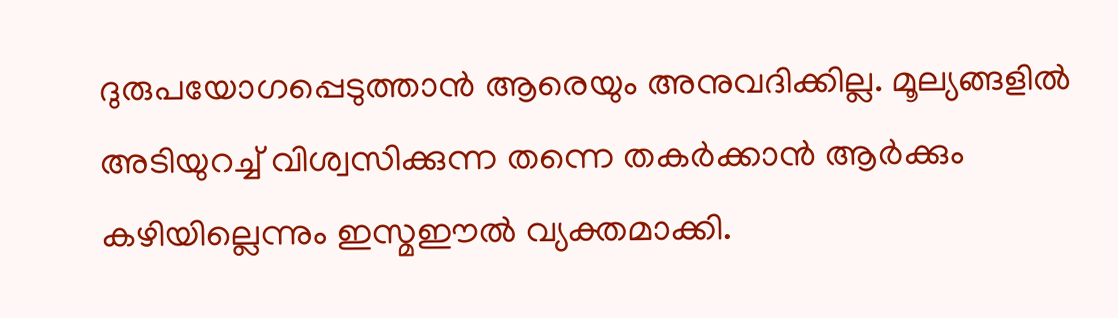ദുരുപയോഗപ്പെടുത്താന്‍ ആരെയും അനുവദിക്കില്ല. മൂല്യങ്ങളില്‍ അടിയുറച്ച് വിശ്വസിക്കുന്ന തന്നെ തകര്‍ക്കാന്‍ ആര്‍ക്കും കഴിയില്ലെന്നും ഇസ്മഈല്‍ വ്യക്തമാക്കി.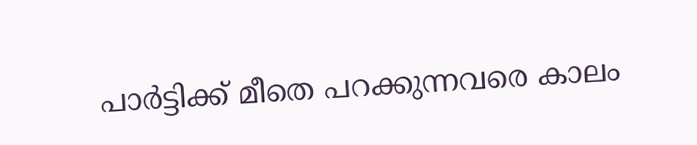പാര്‍ട്ടിക്ക് മീതെ പറക്കുന്നവരെ കാലം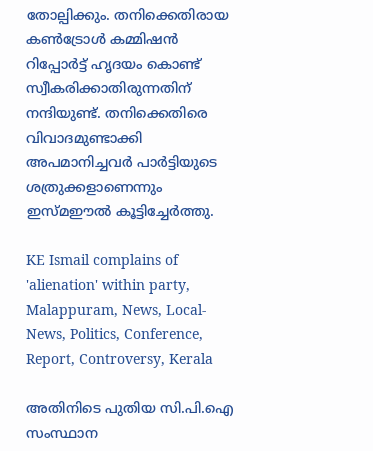തോല്പിക്കും. തനിക്കെതിരായ കണ്‍ട്രോള്‍ കമ്മിഷന്‍ റിപ്പോര്‍ട്ട് ഹൃദയം കൊണ്ട് സ്വീകരിക്കാതിരുന്നതിന് നന്ദിയുണ്ട്. തനിക്കെതിരെ വിവാദമുണ്ടാക്കി അപമാനിച്ചവര്‍ പാര്‍ട്ടിയുടെ ശത്രുക്കളാണെന്നും ഇസ്മഈല്‍ കൂട്ടിച്ചേര്‍ത്തു.

KE Ismail complains of 'alienation' within party, Malappuram, News, Local-News, Politics, Conference, Report, Controversy, Kerala

അതിനിടെ പുതിയ സി.പി.ഐ സംസ്ഥാന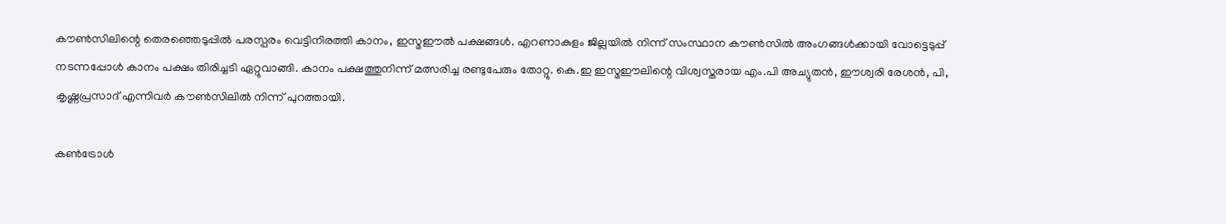കൗണ്‍സിലിന്റെ തെരഞ്ഞെടുപ്പില്‍ പരസ്പരം വെട്ടിനിരത്തി കാനം, ഇസ്മഈല്‍ പക്ഷങ്ങള്‍. എറണാകുളം ജില്ലയില്‍ നിന്ന് സംസ്ഥാന കൗണ്‍സില്‍ അംഗങ്ങള്‍ക്കായി വോട്ടെടുപ്പ് നടന്നപ്പോള്‍ കാനം പക്ഷം തിരിച്ചടി ഏറ്റുവാങ്ങി. കാനം പക്ഷത്തുനിന്ന് മത്സരിച്ച രണ്ടുപേരും തോറ്റു. കെ.ഇ ഇസ്മഈലിന്റെ വിശ്വസ്തരായ എം.പി അച്യുതന്‍, ഈശ്വരി രേശന്‍, പി, കൃഷ്ണപ്രസാദ് എന്നിവര്‍ കൗണ്‍സിലില്‍ നിന്ന് പുറത്തായി.

കണ്‍ട്രോള്‍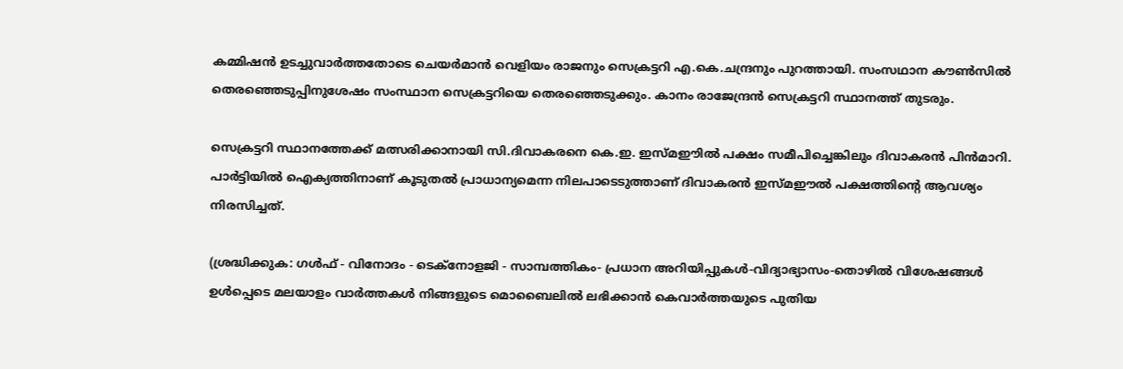കമ്മിഷന്‍ ഉടച്ചുവാര്‍ത്തതോടെ ചെയര്‍മാന്‍ വെളിയം രാജനും സെക്രട്ടറി എ.കെ.ചന്ദ്രനും പുറത്തായി. സംസഥാന കൗണ്‍സില്‍ തെരഞ്ഞെടുപ്പിനുശേഷം സംസ്ഥാന സെക്രട്ടറിയെ തെരഞ്ഞെടുക്കും. കാനം രാജേന്ദ്രന്‍ സെക്രട്ടറി സ്ഥാനത്ത് തുടരും.

സെക്രട്ടറി സ്ഥാനത്തേക്ക് മത്സരിക്കാനായി സി.ദിവാകരനെ കെ.ഇ. ഇസ്മഈില്‍ പക്ഷം സമീപിച്ചെങ്കിലും ദിവാകരന്‍ പിന്‍മാറി. പാര്‍ട്ടിയില്‍ ഐക്യത്തിനാണ് കൂടുതല്‍ പ്രാധാന്യമെന്ന നിലപാടെടുത്താണ് ദിവാകരന്‍ ഇസ്മഈല്‍ പക്ഷത്തിന്റെ ആവശ്യം നിരസിച്ചത്.

(ശ്രദ്ധിക്കുക: ഗൾഫ് - വിനോദം - ടെക്നോളജി - സാമ്പത്തികം- പ്രധാന അറിയിപ്പുകൾ-വിദ്യാഭ്യാസം-തൊഴിൽ വിശേഷങ്ങൾ ഉൾപ്പെടെ മലയാളം വാർത്തകൾ നിങ്ങളുടെ മൊബൈലിൽ ലഭിക്കാൻ കെവാർത്തയുടെ പുതിയ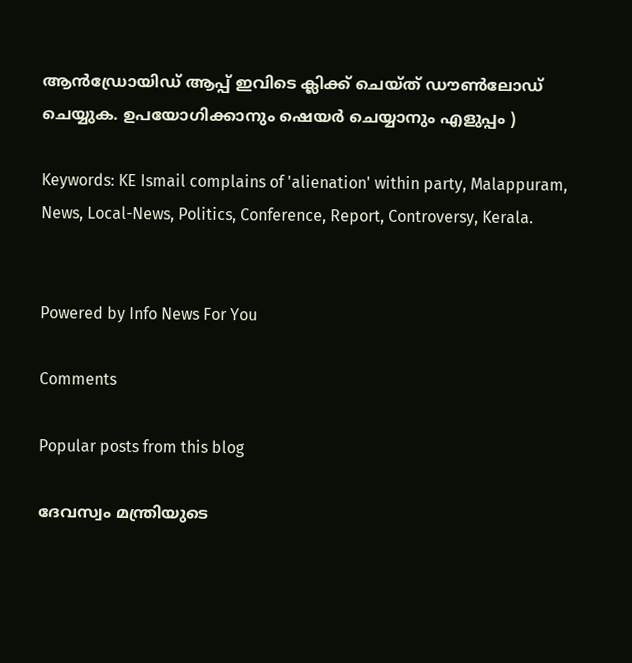ആൻഡ്രോയിഡ് ആപ്പ് ഇവിടെ ക്ലിക്ക് ചെയ്ത് ഡൗൺലോഡ് ചെയ്യുക. ഉപയോഗിക്കാനും ഷെയർ ചെയ്യാനും എളുപ്പം )

Keywords: KE Ismail complains of 'alienation' within party, Malappuram, News, Local-News, Politics, Conference, Report, Controversy, Kerala.


Powered by Info News For You

Comments

Popular posts from this blog

ദേവസ്വം മന്ത്രിയുടെ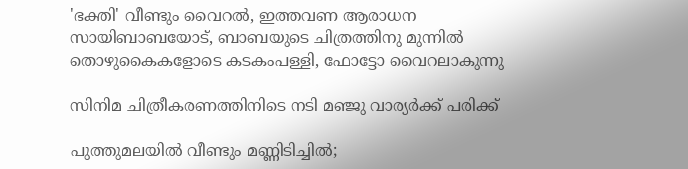'ഭക്തി' വീണ്ടും വൈറല്‍, ഇത്തവണ ആരാധന സായിബാബയോട്, ബാബയുടെ ചിത്രത്തിനു മുന്നില്‍ തൊഴുകൈകളോടെ കടകംപള്ളി, ഫോട്ടോ വൈറലാകുന്നു

സിനിമ ചിത്രീകരണത്തിനിടെ നടി മഞ്ജു വാര്യര്‍ക്ക് പരിക്ക്

പുത്തുമലയില്‍ വീണ്ടും മണ്ണിടിച്ചില്‍;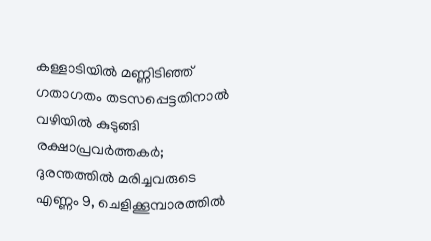കള്ളാടിയില്‍ മണ്ണിടിഞ്ഞ് ഗതാഗതം തടസപ്പെട്ടതിനാല്‍ വഴിയില്‍ കുടുങ്ങി രക്ഷാപ്രവര്‍ത്തകര്‍; ദുരന്തത്തില്‍ മരിച്ചവരുടെ എണ്ണം 9, ചെളിക്കൂമ്പാരത്തില്‍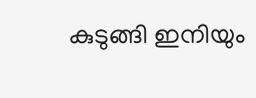കുടുങ്ങി ഇനിയും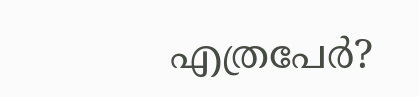എത്രപേര്‍?